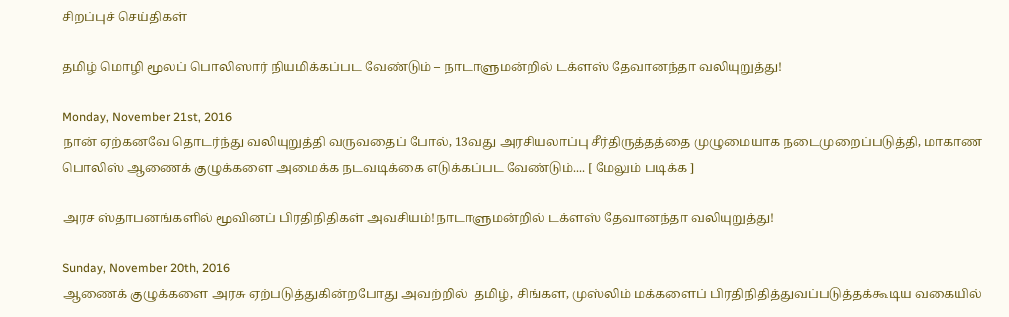சிறப்புச் செய்திகள்

தமிழ் மொழி மூலப் பொலிஸார் நியமிக்கப்பட வேண்டும் – நாடாளுமன்றில் டக்ளஸ் தேவானந்தா வலியுறுத்து!

Monday, November 21st, 2016
நான் ஏற்கனவே தொடர்ந்து வலியுறுத்தி வருவதைப் போல், 13வது அரசியலாப்பு சீர்திருத்தத்தை முழுமையாக நடைமுறைப்படுத்தி, மாகாண பொலிஸ் ஆணைக் குழுக்களை அமைக்க நடவடிக்கை எடுக்கப்பட வேண்டும்.... [ மேலும் படிக்க ]

அரச ஸ்தாபனங்களில் மூவினப் பிரதிநிதிகள் அவசியம்!நாடாளுமன்றில் டக்ளஸ் தேவானந்தா வலியுறுத்து!

Sunday, November 20th, 2016
ஆணைக் குழுக்களை அரசு ஏற்படுத்துகின்றபோது அவற்றில்  தமிழ், சிங்கள, முஸ்லிம் மக்களைப் பிரதிநிதித்துவப்படுத்தக்கூடிய வகையில்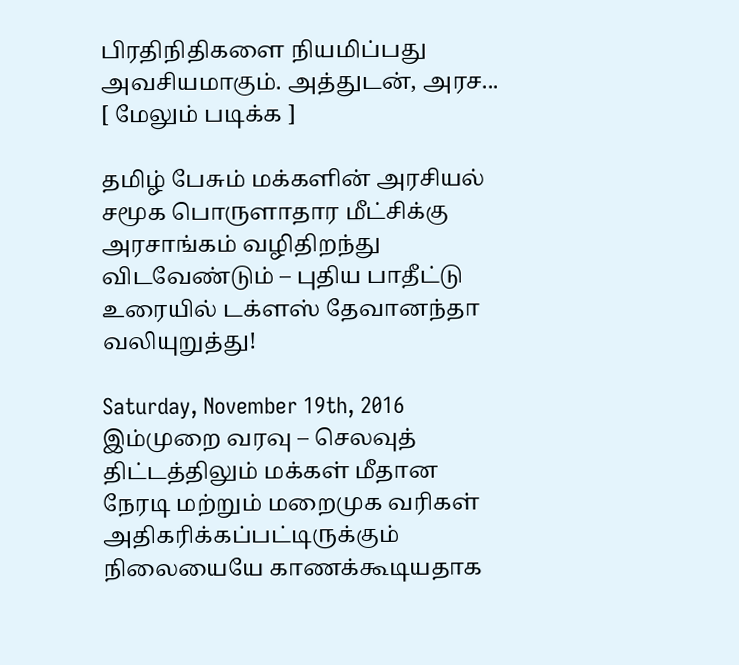பிரதிநிதிகளை நியமிப்பது அவசியமாகும். அத்துடன், அரச... [ மேலும் படிக்க ]

தமிழ் பேசும் மக்களின் அரசியல் சமூக பொருளாதார மீட்சிக்கு அரசாங்கம் வழிதிறந்து விடவேண்டும் – புதிய பாதீட்டு உரையில் டக்ளஸ் தேவானந்தா வலியுறுத்து!

Saturday, November 19th, 2016
இம்முறை வரவு – செலவுத் திட்டத்திலும் மக்கள் மீதான நேரடி மற்றும் மறைமுக வரிகள் அதிகரிக்கப்பட்டிருக்கும் நிலையையே காணக்கூடியதாக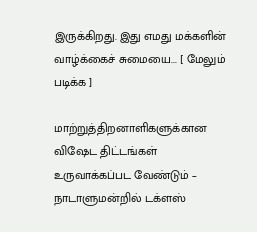இருக்கிறது. இது எமது மக்களின் வாழ்க்கைச் சுமையை... [ மேலும் படிக்க ]

மாற்றுத்திறனாளிகளுக்கான விஷேட திட்டங்கள் உருவாக்கப்பட வேண்டும் – நாடாளுமன்றில் டக்ளஸ்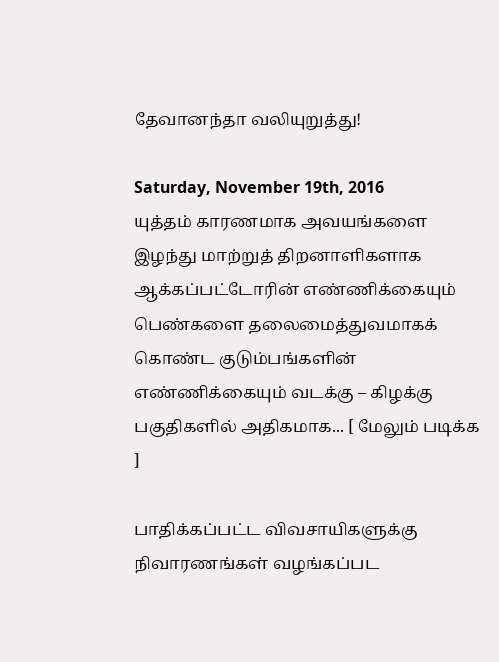தேவானந்தா வலியுறுத்து!

Saturday, November 19th, 2016
யுத்தம் காரணமாக அவயங்களை இழந்து மாற்றுத் திறனாளிகளாக ஆக்கப்பட்டோரின் எண்ணிக்கையும்  பெண்களை தலைமைத்துவமாகக் கொண்ட குடும்பங்களின் எண்ணிக்கையும் வடக்கு – கிழக்கு பகுதிகளில் அதிகமாக... [ மேலும் படிக்க ]

பாதிக்கப்பட்ட விவசாயிகளுக்கு நிவாரணங்கள் வழங்கப்பட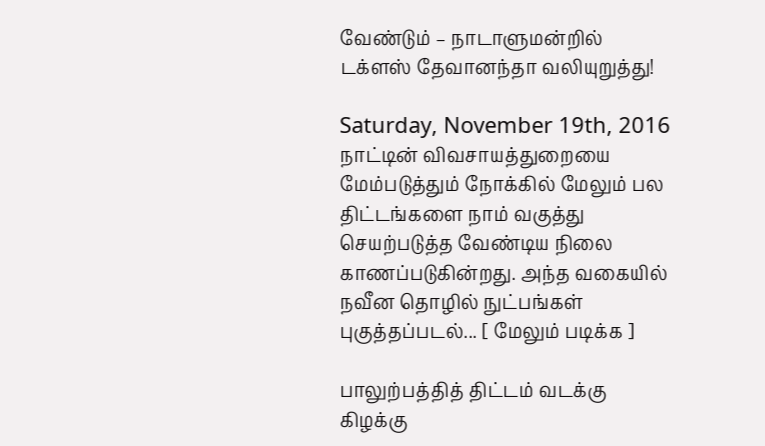வேண்டும் – நாடாளுமன்றில் டக்ளஸ் தேவானந்தா வலியுறுத்து!

Saturday, November 19th, 2016
நாட்டின் விவசாயத்துறையை மேம்படுத்தும் நோக்கில் மேலும் பல திட்டங்களை நாம் வகுத்து செயற்படுத்த வேண்டிய நிலை காணப்படுகின்றது. அந்த வகையில் நவீன தொழில் நுட்பங்கள் புகுத்தப்படல்... [ மேலும் படிக்க ]

பாலுற்பத்தித் திட்டம் வடக்கு கிழக்கு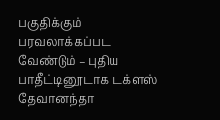பகுதிக்கும் பரவலாக்கப்பட வேண்டும் – புதிய பாதீட்டினூடாக டக்ளஸ் தேவானந்தா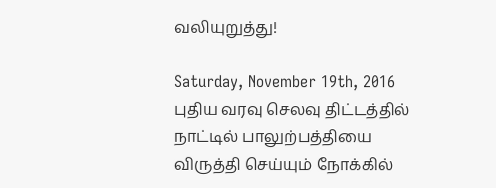வலியுறுத்து!

Saturday, November 19th, 2016
புதிய வரவு செலவு திட்டத்தில் நாட்டில் பாலுற்பத்தியை விருத்தி செய்யும் நோக்கில்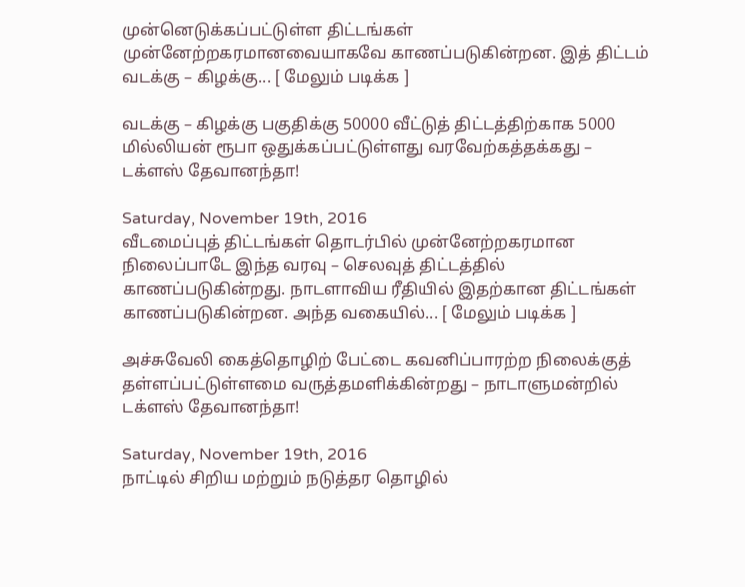முன்னெடுக்கப்பட்டுள்ள திட்டங்கள் முன்னேற்றகரமானவையாகவே காணப்படுகின்றன. இத் திட்டம் வடக்கு – கிழக்கு... [ மேலும் படிக்க ]

வடக்கு – கிழக்கு பகுதிக்கு 50000 வீட்டுத் திட்டத்திற்காக 5000 மில்லியன் ரூபா ஒதுக்கப்பட்டுள்ளது வரவேற்கத்தக்கது – டக்ளஸ் தேவானந்தா!

Saturday, November 19th, 2016
வீடமைப்புத் திட்டங்கள் தொடர்பில் முன்னேற்றகரமான நிலைப்பாடே இந்த வரவு – செலவுத் திட்டத்தில் காணப்படுகின்றது. நாடளாவிய ரீதியில் இதற்கான திட்டங்கள் காணப்படுகின்றன. அந்த வகையில்... [ மேலும் படிக்க ]

அச்சுவேலி கைத்தொழிற் பேட்டை கவனிப்பாரற்ற நிலைக்குத் தள்ளப்பட்டுள்ளமை வருத்தமளிக்கின்றது – நாடாளுமன்றில் டக்ளஸ் தேவானந்தா!

Saturday, November 19th, 2016
நாட்டில் சிறிய மற்றும் நடுத்தர தொழில்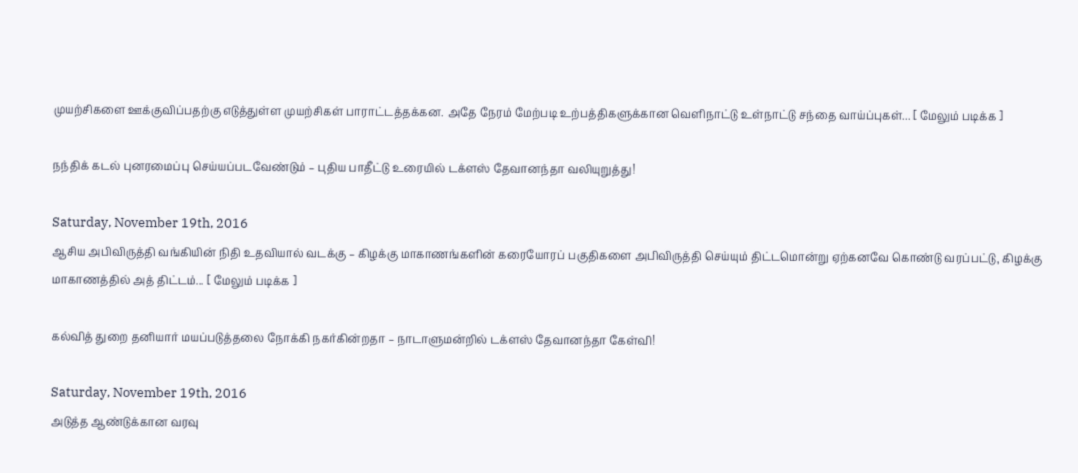முயற்சிகளை ஊக்குவிப்பதற்கு எடுத்துள்ள முயற்சிகள் பாராட்டத்தக்கன. அதே நேரம் மேற்படி உற்பத்திகளுக்கான வெளிநாட்டு உள்நாட்டு சந்தை வாய்ப்புகள்... [ மேலும் படிக்க ]

நந்திக் கடல் புனரமைப்பு செய்யப்படவேண்டும் – புதிய பாதீட்டு உரையில் டக்ளஸ் தேவானந்தா வலியுறுத்து!

Saturday, November 19th, 2016
ஆசிய அபிவிருத்தி வங்கியின் நிதி உதவியால் வடக்கு – கிழக்கு மாகாணங்களின் கரையோரப் பகுதிகளை அபிவிருத்தி செய்யும் திட்டமொன்று ஏற்கனவே கொண்டு வரப்பட்டு, கிழக்கு மாகாணத்தில் அத் திட்டம்... [ மேலும் படிக்க ]

கல்வித் துறை தனியார் மயப்படுத்தலை நோக்கி நகர்கின்றதா – நாடாளுமன்றில் டக்ளஸ் தேவானந்தா கேள்வி!

Saturday, November 19th, 2016
அடுத்த ஆண்டுக்கான வரவு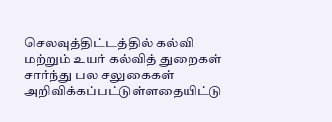செலவுத்திட்டத்தில் கல்வி மற்றும் உயர் கல்வித் துறைகள் சார்ந்து பல சலுகைகள் அறிவிக்கப்பட்டுள்ளதையிட்டு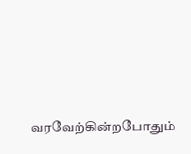வரவேற்கின்றபோதும்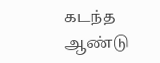கடந்த ஆண்டு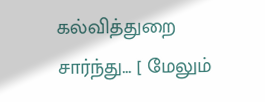கல்வித்துறை சார்ந்து... [ மேலும்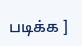படிக்க ]